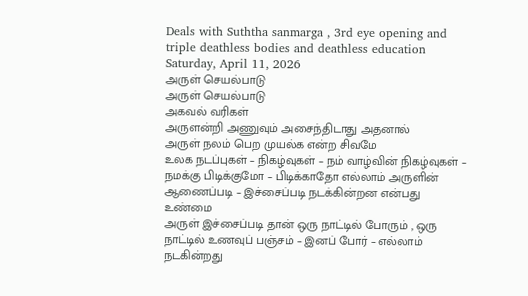Deals with Suththa sanmarga , 3rd eye opening and triple deathless bodies and deathless education
Saturday, April 11, 2026
அருள் செயல்பாடு
அருள் செயல்பாடு
அகவல் வரிகள்
அருளன்றி அணுவும் அசைந்திடாது அதனால்
அருள் நலம் பெற முயல்க என்ற சிவமே
உலக நடப்புகள் – நிகழ்வுகள் – நம் வாழ்வின் நிகழ்வுகள் – நமக்கு பிடிக்குமோ – பிடிக்காதோ எல்லாம் அருளின் ஆணைப்படி – இச்சைப்படி நடக்கின்றன என்பது உண்மை
அருள் இச்சைப்படி தான் ஒரு நாட்டில் போரும் , ஒரு நாட்டில் உணவுப் பஞ்சம் – இனப் போர் – எல்லாம் நடகின்றது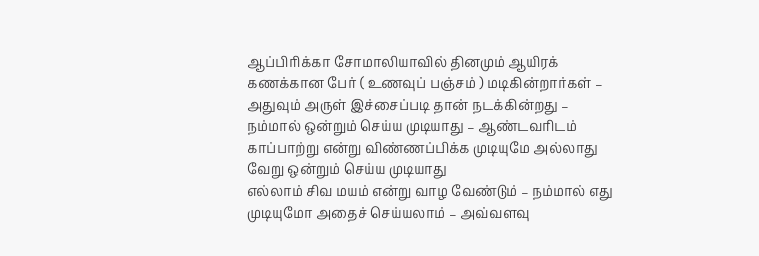ஆப்பிரிக்கா சோமாலியாவில் தினமும் ஆயிரக் கணக்கான பேர் ( உணவுப் பஞ்சம் ) மடிகின்றார்கள் – அதுவும் அருள் இச்சைப்படி தான் நடக்கின்றது – நம்மால் ஒன்றும் செய்ய முடியாது – ஆண்டவரிடம் காப்பாற்று என்று விண்ணப்பிக்க முடியுமே அல்லாது வேறு ஒன்றும் செய்ய முடியாது
எல்லாம் சிவ மயம் என்று வாழ வேண்டும் – நம்மால் எது முடியுமோ அதைச் செய்யலாம் – அவ்வளவு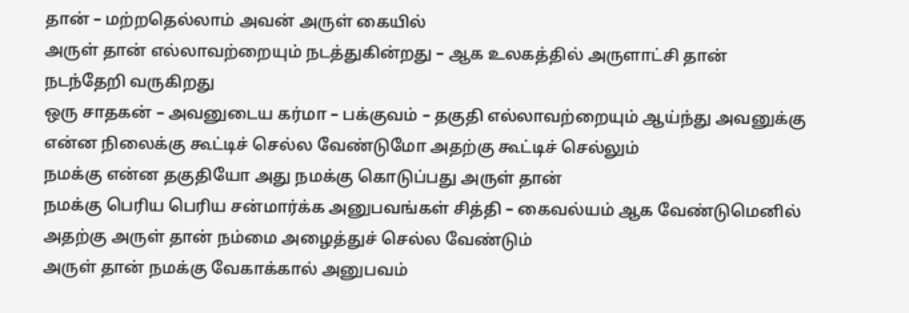தான் – மற்றதெல்லாம் அவன் அருள் கையில்
அருள் தான் எல்லாவற்றையும் நடத்துகின்றது – ஆக உலகத்தில் அருளாட்சி தான் நடந்தேறி வருகிறது
ஒரு சாதகன் – அவனுடைய கர்மா – பக்குவம் – தகுதி எல்லாவற்றையும் ஆய்ந்து அவனுக்கு என்ன நிலைக்கு கூட்டிச் செல்ல வேண்டுமோ அதற்கு கூட்டிச் செல்லும்
நமக்கு என்ன தகுதியோ அது நமக்கு கொடுப்பது அருள் தான்
நமக்கு பெரிய பெரிய சன்மார்க்க அனுபவங்கள் சித்தி – கைவல்யம் ஆக வேண்டுமெனில் அதற்கு அருள் தான் நம்மை அழைத்துச் செல்ல வேண்டும்
அருள் தான் நமக்கு வேகாக்கால் அனுபவம்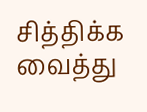சித்திக்க வைத்து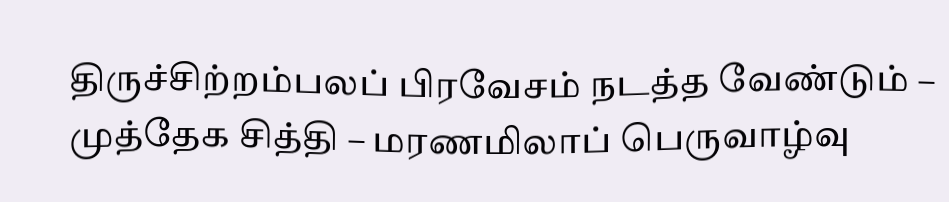திருச்சிற்றம்பலப் பிரவேசம் நடத்த வேண்டும் – முத்தேக சித்தி – மரணமிலாப் பெருவாழ்வு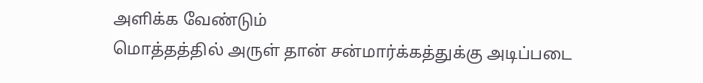அளிக்க வேண்டும்
மொத்தத்தில் அருள் தான் சன்மார்க்கத்துக்கு அடிப்படை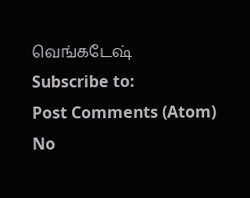வெங்கடேஷ்
Subscribe to:
Post Comments (Atom)
No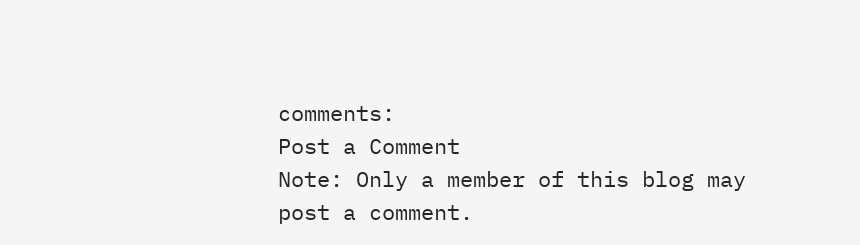comments:
Post a Comment
Note: Only a member of this blog may post a comment.